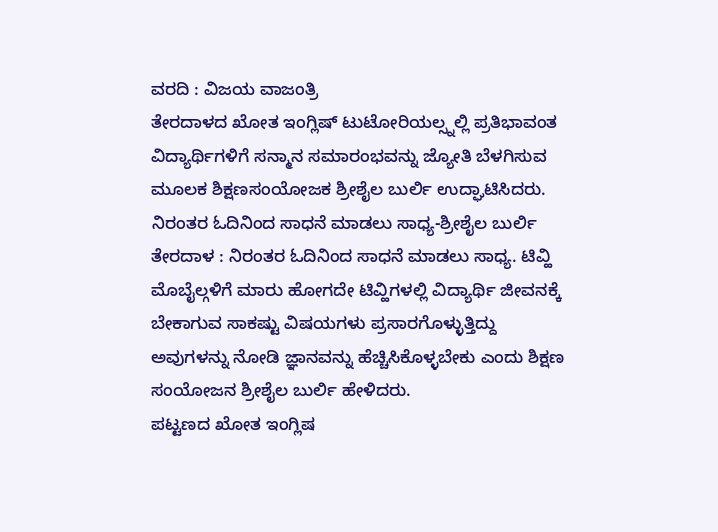ವರದಿ : ವಿಜಯ ವಾಜಂತ್ರಿ
ತೇರದಾಳದ ಖೋತ ಇಂಗ್ಲಿಷ್ ಟುಟೋರಿಯಲ್ಸ್ನಲ್ಲಿ ಪ್ರತಿಭಾವಂತ ವಿದ್ಯಾರ್ಥಿಗಳಿಗೆ ಸನ್ಮಾನ ಸಮಾರಂಭವನ್ನು ಜ್ಯೋತಿ ಬೆಳಗಿಸುವ ಮೂಲಕ ಶಿಕ್ಷಣಸಂಯೋಜಕ ಶ್ರೀಶೈಲ ಬುರ್ಲಿ ಉದ್ಘಾಟಿಸಿದರು.
ನಿರಂತರ ಓದಿನಿಂದ ಸಾಧನೆ ಮಾಡಲು ಸಾಧ್ಯ-ಶ್ರೀಶೈಲ ಬುರ್ಲಿ
ತೇರದಾಳ : ನಿರಂತರ ಓದಿನಿಂದ ಸಾಧನೆ ಮಾಡಲು ಸಾಧ್ಯ. ಟಿವ್ಹಿ ಮೊಬೈಲ್ಗಳಿಗೆ ಮಾರು ಹೋಗದೇ ಟಿವ್ಹಿಗಳಲ್ಲಿ ವಿದ್ಯಾರ್ಥಿ ಜೀವನಕ್ಕೆ ಬೇಕಾಗುವ ಸಾಕಷ್ಟು ವಿಷಯಗಳು ಪ್ರಸಾರಗೊಳ್ಳುತ್ತಿದ್ದು ಅವುಗಳನ್ನು ನೋಡಿ ಜ್ಞಾನವನ್ನು ಹೆಚ್ಚಿಸಿಕೊಳ್ಳಬೇಕು ಎಂದು ಶಿಕ್ಷಣ ಸಂಯೋಜನ ಶ್ರೀಶೈಲ ಬುರ್ಲಿ ಹೇಳಿದರು.
ಪಟ್ಟಣದ ಖೋತ ಇಂಗ್ಲಿಷ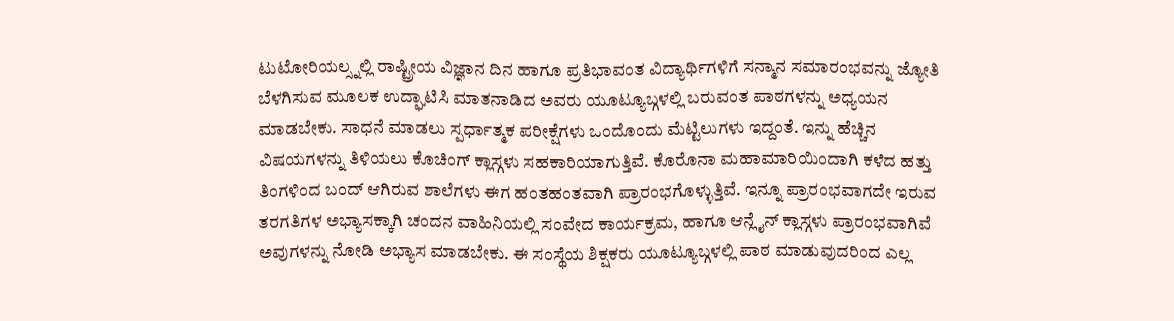ಟುಟೋರಿಯಲ್ಸ್ನಲ್ಲಿ ರಾಷ್ಟ್ರೀಯ ವಿಜ್ಞಾನ ದಿನ ಹಾಗೂ ಪ್ರತಿಭಾವಂತ ವಿದ್ಯಾರ್ಥಿಗಳಿಗೆ ಸನ್ಮಾನ ಸಮಾರಂಭವನ್ನು ಜ್ಯೋತಿ ಬೆಳಗಿಸುವ ಮೂಲಕ ಉದ್ಘಾಟಿಸಿ ಮಾತನಾಡಿದ ಅವರು ಯೂಟ್ಯೂಬ್ಗಳಲ್ಲಿ ಬರುವಂತ ಪಾಠಗಳನ್ನು ಅಧ್ಯಯನ ಮಾಡಬೇಕು. ಸಾಧನೆ ಮಾಡಲು ಸ್ಪರ್ಧಾತ್ಮಕ ಪರೀಕ್ಷೆಗಳು ಒಂದೊಂದು ಮೆಟ್ಟಿಲುಗಳು ಇದ್ದಂತೆ. ಇನ್ನು ಹೆಚ್ಚಿನ ವಿಷಯಗಳನ್ನು ತಿಳಿಯಲು ಕೊಚಿಂಗ್ ಕ್ಲಾಸ್ಗಳು ಸಹಕಾರಿಯಾಗುತ್ತಿವೆ. ಕೊರೊನಾ ಮಹಾಮಾರಿಯಿಂದಾಗಿ ಕಳೆದ ಹತ್ತು ತಿಂಗಳಿಂದ ಬಂದ್ ಆಗಿರುವ ಶಾಲೆಗಳು ಈಗ ಹಂತಹಂತವಾಗಿ ಪ್ರಾರಂಭಗೊಳ್ಳುತ್ತಿವೆ. ಇನ್ನೂ ಪ್ರಾರಂಭವಾಗದೇ ಇರುವ ತರಗತಿಗಳ ಅಭ್ಯಾಸಕ್ಕಾಗಿ ಚಂದನ ವಾಹಿನಿಯಲ್ಲಿ ಸಂವೇದ ಕಾರ್ಯಕ್ರಮ, ಹಾಗೂ ಆನ್ಲೈನ್ ಕ್ಲಾಸ್ಗಳು ಪ್ರಾರಂಭವಾಗಿವೆ ಅವುಗಳನ್ನು ನೋಡಿ ಅಭ್ಯಾಸ ಮಾಡಬೇಕು. ಈ ಸಂಸ್ಥೆಯ ಶಿಕ್ಷಕರು ಯೂಟ್ಯೂಬ್ಗಳಲ್ಲಿ ಪಾಠ ಮಾಡುವುದರಿಂದ ಎಲ್ಲ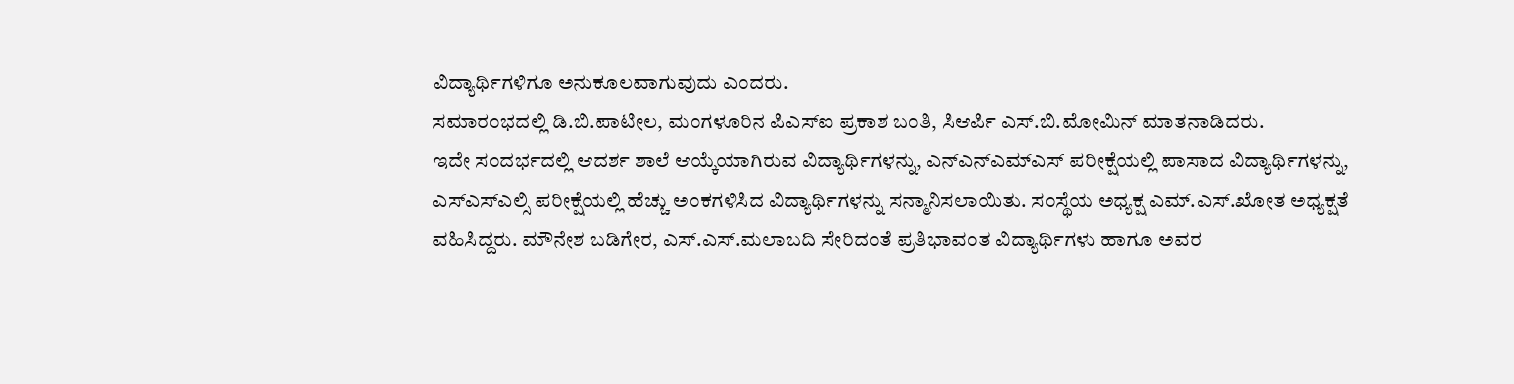ವಿದ್ಯಾರ್ಥಿಗಳಿಗೂ ಅನುಕೂಲವಾಗುವುದು ಎಂದರು.
ಸಮಾರಂಭದಲ್ಲಿ ಡಿ.ಬಿ.ಪಾಟೀಲ, ಮಂಗಳೂರಿನ ಪಿಎಸ್ಐ ಪ್ರಕಾಶ ಬಂತಿ, ಸಿಆರ್ಪಿ ಎಸ್.ಬಿ.ಮೋಮಿನ್ ಮಾತನಾಡಿದರು.
ಇದೇ ಸಂದರ್ಭದಲ್ಲಿ ಆದರ್ಶ ಶಾಲೆ ಆಯ್ಕೆಯಾಗಿರುವ ವಿದ್ಯಾರ್ಥಿಗಳನ್ನು, ಎನ್ಎನ್ಎಮ್ಎಸ್ ಪರೀಕ್ಷೆಯಲ್ಲಿ ಪಾಸಾದ ವಿದ್ಯಾರ್ಥಿಗಳನ್ನು, ಎಸ್ಎಸ್ಎಲ್ಸಿ ಪರೀಕ್ಷೆಯಲ್ಲಿ ಹೆಚ್ಚು ಅಂಕಗಳಿಸಿದ ವಿದ್ಯಾರ್ಥಿಗಳನ್ನು ಸನ್ಮಾನಿಸಲಾಯಿತು. ಸಂಸ್ಥೆಯ ಅಧ್ಯಕ್ಷ ಎಮ್.ಎಸ್.ಖೋತ ಅಧ್ಯಕ್ಷತೆ ವಹಿಸಿದ್ದರು. ಮೌನೇಶ ಬಡಿಗೇರ, ಎಸ್.ಎಸ್.ಮಲಾಬದಿ ಸೇರಿದಂತೆ ಪ್ರತಿಭಾವಂತ ವಿದ್ಯಾರ್ಥಿಗಳು ಹಾಗೂ ಅವರ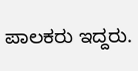ಪಾಲಕರು ಇದ್ದರು.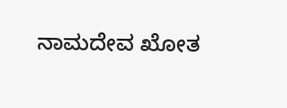ನಾಮದೇವ ಖೋತ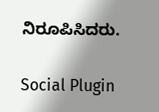ನಿರೂಪಿಸಿದರು.

Social Plugin